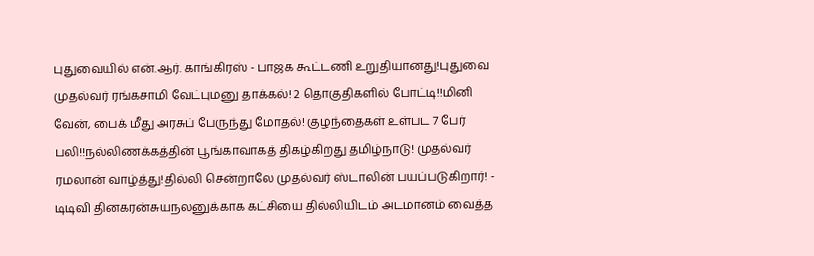புதுவையில் என்.ஆர். காங்கிரஸ் - பாஜக கூட்டணி உறுதியானது!புதுவை முதல்வர் ரங்கசாமி வேட்புமனு தாக்கல்! 2 தொகுதிகளில் போட்டி!!மினி வேன், பைக் மீது அரசுப் பேருந்து மோதல்! குழந்தைகள் உள்பட 7 பேர் பலி!!நல்லிணக்கத்தின் பூங்காவாகத் திகழ்கிறது தமிழ்நாடு! முதல்வர் ரமலான் வாழ்த்து!தில்லி சென்றாலே முதல்வர் ஸ்டாலின் பயப்படுகிறார்! - டிடிவி தினகரன்சுயநலனுக்காக கட்சியை தில்லியிடம் அடமானம் வைத்த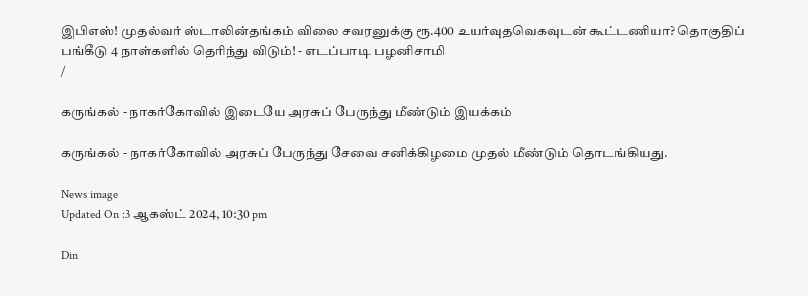இபிஎஸ்! முதல்வர் ஸ்டாலின்தங்கம் விலை சவரனுக்கு ரூ.400 உயர்வுதவெகவுடன் கூட்டணியா? தொகுதிப் பங்கீடு 4 நாள்களில் தெரிந்து விடும்! - எடப்பாடி பழனிசாமி
/

கருங்கல் - நாகர்கோவில் இடையே அரசுப் பேருந்து மீண்டும் இயக்கம்

கருங்கல் - நாகர்கோவில் அரசுப் பேருந்து சேவை சனிக்கிழமை முதல் மீண்டும் தொடங்கியது.

News image
Updated On :3 ஆகஸ்ட் 2024, 10:30 pm

Din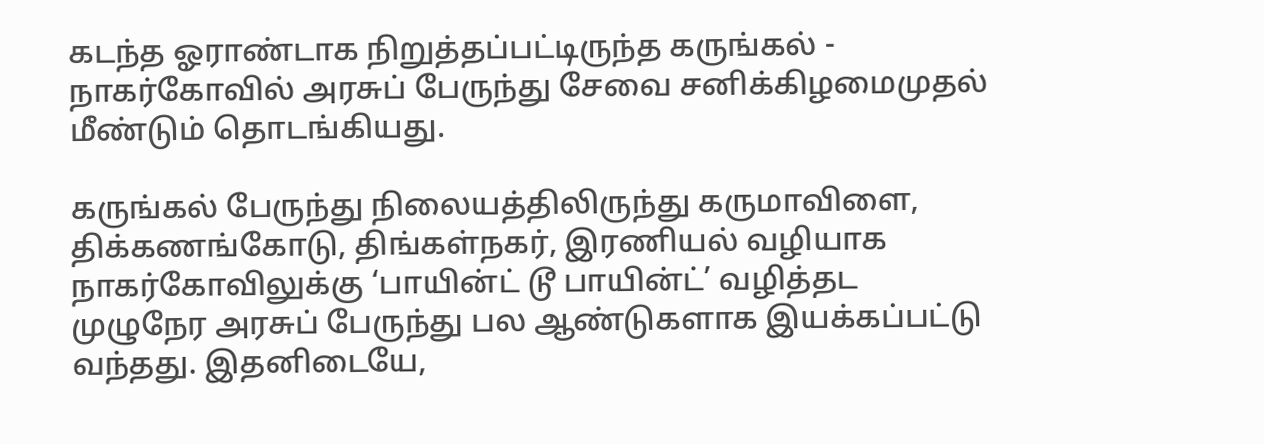கடந்த ஓராண்டாக நிறுத்தப்பட்டிருந்த கருங்கல் - நாகர்கோவில் அரசுப் பேருந்து சேவை சனிக்கிழமைமுதல் மீண்டும் தொடங்கியது.

கருங்கல் பேருந்து நிலையத்திலிருந்து கருமாவிளை, திக்கணங்கோடு, திங்கள்நகர், இரணியல் வழியாக நாகர்கோவிலுக்கு ‘பாயின்ட் டூ பாயின்ட்’ வழித்தட முழுநேர அரசுப் பேருந்து பல ஆண்டுகளாக இயக்கப்பட்டு வந்தது. இதனிடையே,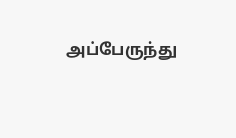அப்பேருந்து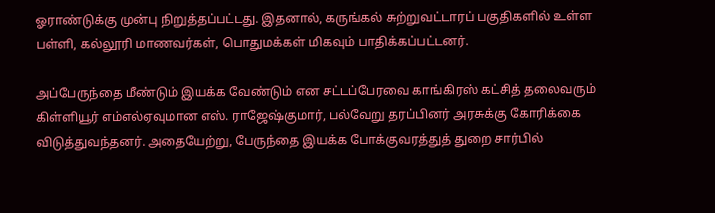ஓராண்டுக்கு முன்பு நிறுத்தப்பட்டது. இதனால், கருங்கல் சுற்றுவட்டாரப் பகுதிகளில் உள்ள பள்ளி, கல்லூரி மாணவர்கள், பொதுமக்கள் மிகவும் பாதிக்கப்பட்டனர்.

அப்பேருந்தை மீண்டும் இயக்க வேண்டும் என சட்டப்பேரவை காங்கிரஸ் கட்சித் தலைவரும் கிள்ளியூர் எம்எல்ஏவுமான எஸ். ராஜேஷ்குமார், பல்வேறு தரப்பினர் அரசுக்கு கோரிக்கை விடுத்துவந்தனர். அதையேற்று, பேருந்தை இயக்க போக்குவரத்துத் துறை சார்பில்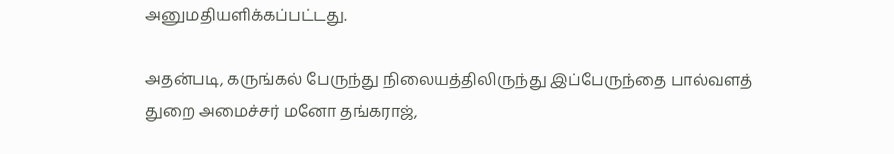அனுமதியளிக்கப்பட்டது.

அதன்படி, கருங்கல் பேருந்து நிலையத்திலிருந்து இப்பேருந்தை பால்வளத் துறை அமைச்சர் மனோ தங்கராஜ்,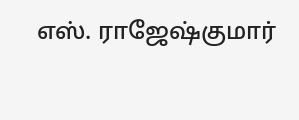எஸ். ராஜேஷ்குமார்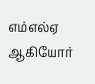எம்எல்ஏ ஆகியோர்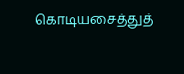கொடியசைத்துத்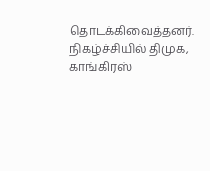தொடக்கிவைத்தனர். நிகழ்ச்சியில் திமுக, காங்கிரஸ்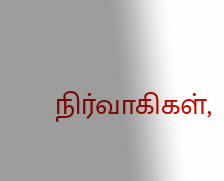நிர்வாகிகள்,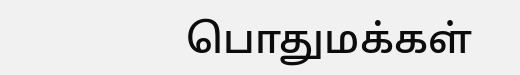பொதுமக்கள்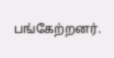பங்கேற்றனர்.